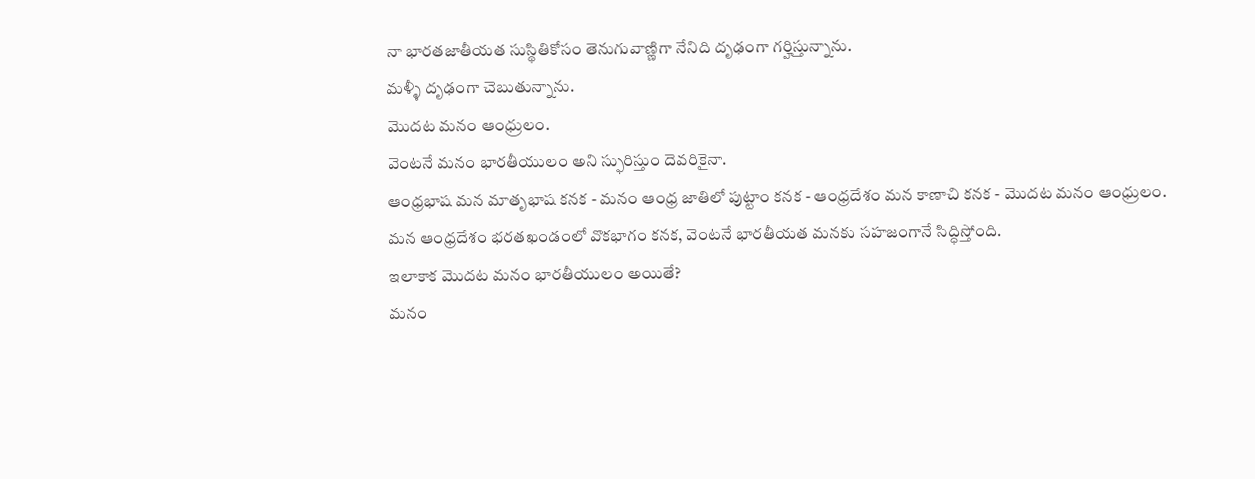నా భారతజాతీయత సుస్థితికోసం తెనుగువాణ్ణిగా నేనిది దృఢంగా గర్హిస్తున్నాను.
మళ్ళీ దృఢంగా చెబుతున్నాను.
మొదట మనం ఆంధ్రులం.
వెంటనే మనం భారతీయులం అని స్ఫురిస్తుం దెవరికైనా.
ఆంధ్రభాష మన మాతృభాష కనక - మనం ఆంధ్ర జాతిలో పుట్టాం కనక - ఆంధ్రదేశం మన కాణాచి కనక - మొదట మనం ఆంధ్రులం.
మన ఆంధ్రదేశం భరతఖండంలో వొకభాగం కనక, వెంటనే భారతీయత మనకు సహజంగానే సిద్ధిస్తోంది.
ఇలాకాక మొదట మనం భారతీయులం అయితే?
మనం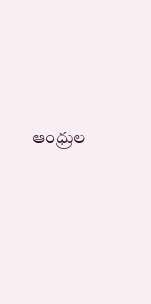ఆంధ్రుల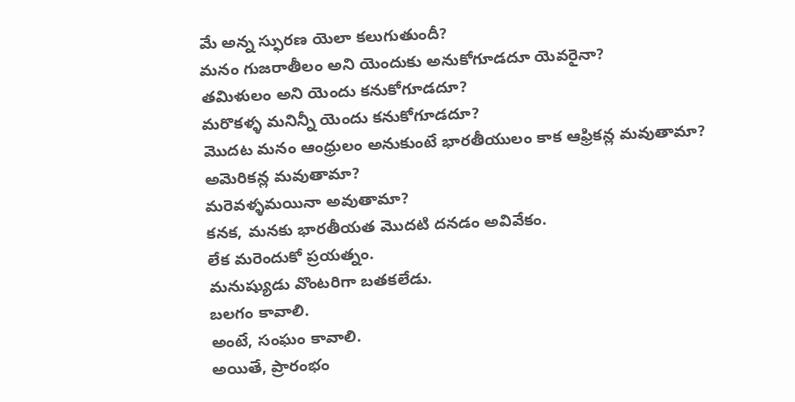మే అన్న స్ఫురణ యెలా కలుగుతుందీ?
మనం గుజరాతీలం అని యెందుకు అనుకోగూడదూ యెవరైనా?
తమిళులం అని యెందు కనుకోగూడదూ?
మరొకళ్ళ మనిన్నీ యెందు కనుకోగూడదూ?
మొదట మనం ఆంధ్రులం అనుకుంటే భారతీయులం కాక ఆఫ్రికన్ల మవుతామా?
అమెరికన్ల మవుతామా?
మరెవళ్ళమయినా అవుతామా?
కనక, మనకు భారతీయత మొదటి దనడం అవివేకం.
లేక మరెందుకో ప్రయత్నం.
మనుష్యుడు వొంటరిగా బతకలేడు.
బలగం కావాలి.
అంటే, సంఘం కావాలి.
అయితే, ప్రారంభం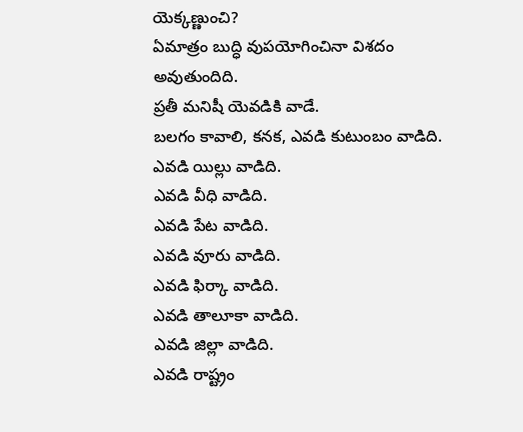యెక్కణ్ణుంచి?
ఏమాత్రం బుద్ధి వుపయోగించినా విశదం అవుతుందిది.
ప్రతీ మనిషీ యెవడికి వాడే.
బలగం కావాలి, కనక, ఎవడి కుటుంబం వాడిది.
ఎవడి యిల్లు వాడిది.
ఎవడి వీధి వాడిది.
ఎవడి పేట వాడిది.
ఎవడి వూరు వాడిది.
ఎవడి ఫిర్కా వాడిది.
ఎవడి తాలూకా వాడిది.
ఎవడి జిల్లా వాడిది.
ఎవడి రాష్ట్రం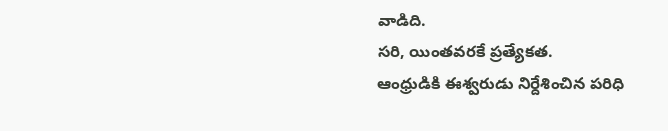వాడిది.
సరి, యింతవరకే ప్రత్యేకత.
ఆంధ్రుడికి ఈశ్వరుడు నిర్దేశించిన పరిధి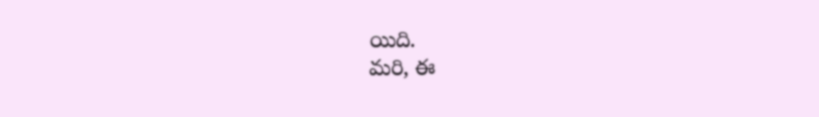యిది.
మరి, ఈ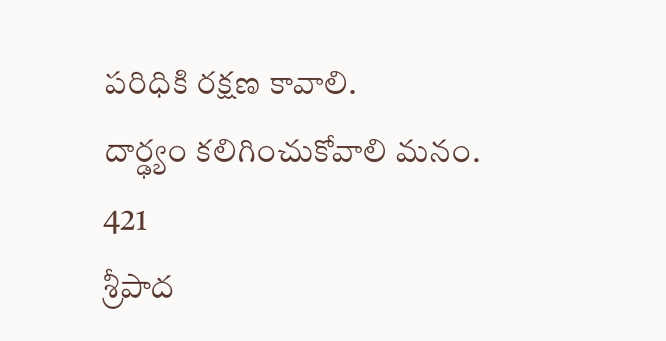పరిధికి రక్షణ కావాలి.
దార్ఢ్యం కలిగించుకోవాలి మనం.
421
శ్రీపాద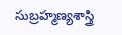సుబ్రహ్మణ్యశాస్త్రి